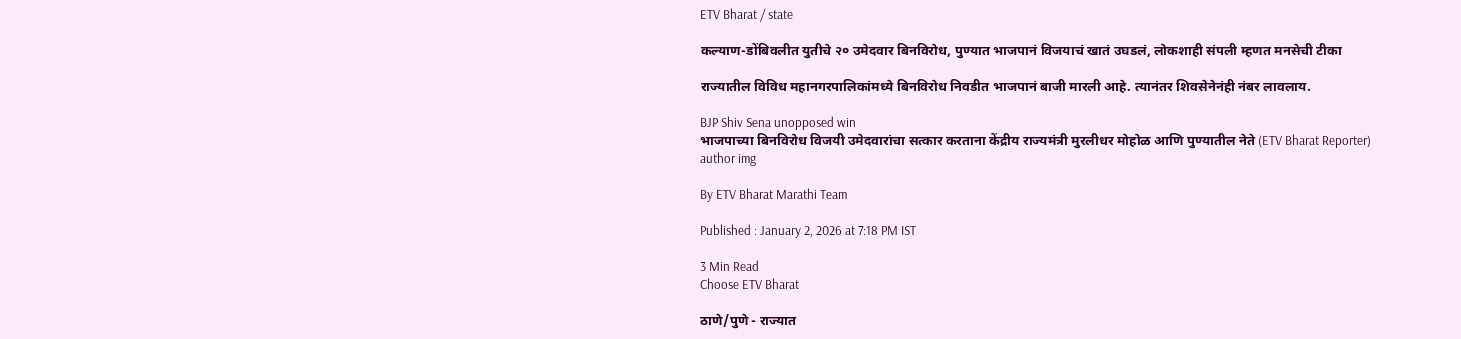ETV Bharat / state

कल्याण-डोंबिवलीत युतीचे २० उमेदवार बिनविरोध, पुण्यात भाजपानं विजयाचं खातं उघडलं, लोकशाही संपली म्हणत मनसेची टीका

राज्यातील विविध महानगरपालिकांमध्ये बिनविरोध निवडीत भाजपानं बाजी मारली आहे. त्यानंतर शिवसेनेनंही नंबर लावलाय.

BJP Shiv Sena unopposed win
भाजपाच्या बिनविरोध विजयी उमेदवारांचा सत्कार करताना केंद्रीय राज्यमंत्री मुरलीधर मोहोळ आणि पुण्यातील नेते (ETV Bharat Reporter)
author img

By ETV Bharat Marathi Team

Published : January 2, 2026 at 7:18 PM IST

3 Min Read
Choose ETV Bharat

ठाणे/पुणे - राज्यात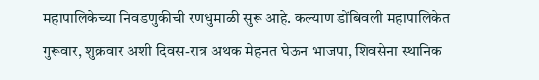महापालिकेच्या निवडणुकीची रणधुमाळी सुरू आहे. कल्याण डोंबिवली महापालिकेत गुरूवार, शुक्रवार अशी दिवस-रात्र अथक मेहनत घेऊन भाजपा, शिवसेना स्थानिक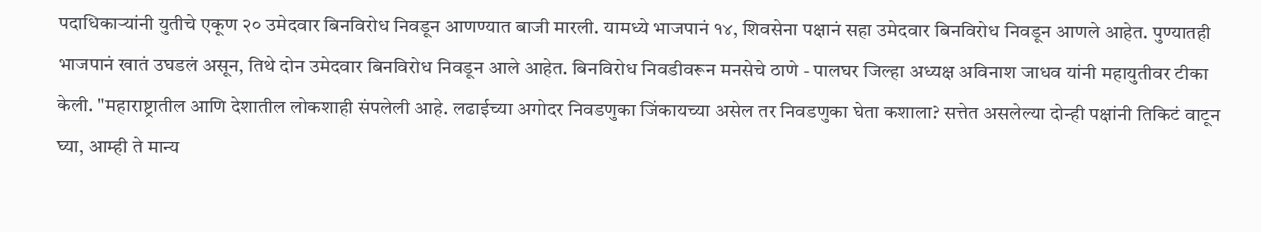पदाधिकाऱ्यांनी युतीचे एकूण २० उमेदवार बिनविरोध निवडून आणण्यात बाजी मारली. यामध्ये भाजपानं १४, शिवसेना पक्षानं सहा उमेदवार बिनविरोध निवडून आणले आहेत. पुण्यातही भाजपानं खातं उघडलं असून, तिथे दोन उमेदवार बिनविरोध निवडून आले आहेत. बिनविरोध निवडीवरून मनसेचे ठाणे - पालघर जिल्हा अध्यक्ष अविनाश जाधव यांनी महायुतीवर टीका केली. "महाराष्ट्रातील आणि देशातील लोकशाही संपलेली आहे. लढाईच्या अगोदर निवडणुका जिंकायच्या असेल तर निवडणुका घेता कशाला? सत्तेत असलेल्या दोन्ही पक्षांनी तिकिटं वाटून घ्या, आम्ही ते मान्य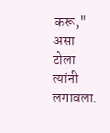करू," असा टोला त्यांनी लगावला.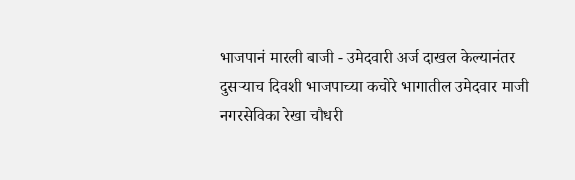भाजपानं मारली बाजी - उमेदवारी अर्ज दाखल केल्यानंतर दुसऱ्याच दिवशी भाजपाच्या कचोरे भागातील उमेदवार माजी नगरसेविका रेखा चौधरी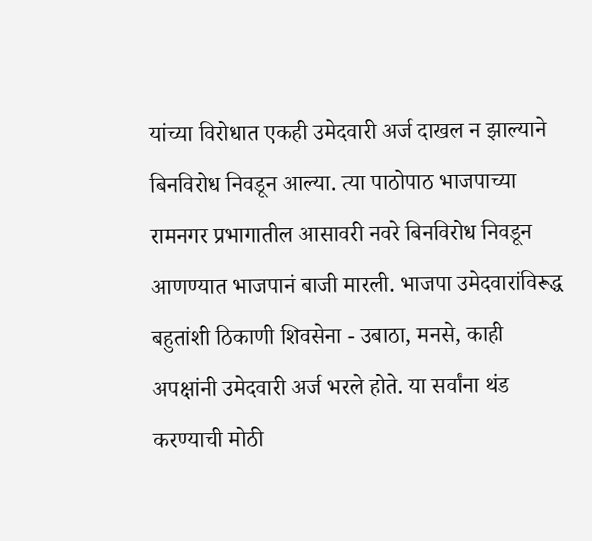यांच्या विरोधात एकही उमेदवारी अर्ज दाखल न झाल्याने बिनविरोध निवडून आल्या. त्या पाठोपाठ भाजपाच्या रामनगर प्रभागातील आसावरी नवरे बिनविरोध निवडून आणण्यात भाजपानं बाजी मारली. भाजपा उमेदवारांविरूद्ध बहुतांशी ठिकाणी शिवसेना - उबाठा, मनसे, काही अपक्षांनी उमेदवारी अर्ज भरले होते. या सर्वांना थंड करण्याची मोठी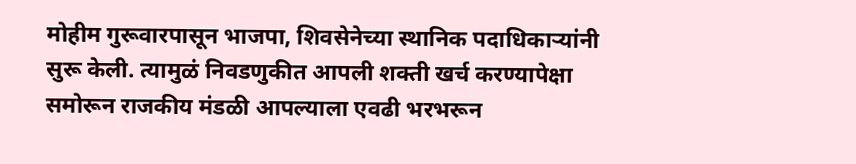मोहीम गुरूवारपासून भाजपा, शिवसेनेच्या स्थानिक पदाधिकाऱ्यांनी सुरू केली. त्यामुळं निवडणुकीत आपली शक्ती खर्च करण्यापेक्षा समोरून राजकीय मंडळी आपल्याला एवढी भरभरून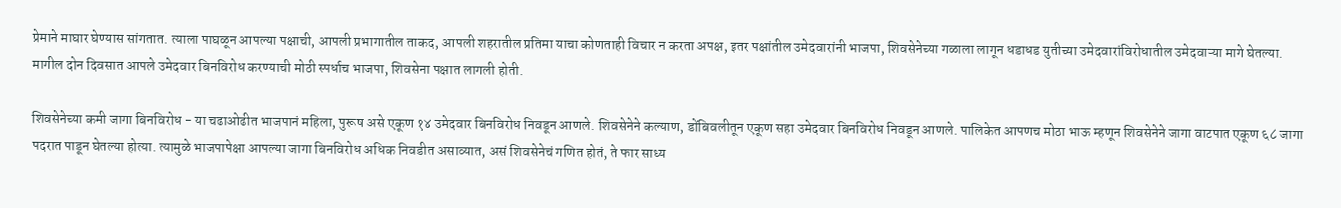प्रेमाने माघार घेण्यास सांगतात. त्याला पाघळून आपल्या पक्षाची, आपली प्रभागातील ताकद, आपली शहरातील प्रतिमा याचा कोणताही विचार न करता अपक्ष, इतर पक्षांतील उमेदवारांनी भाजपा, शिवसेनेच्या गळाला लागून धडाधड युतीच्या उमेदवारांविरोधातील उमेदवाऱ्या मागे घेतल्या. मागील दोन दिवसात आपले उमेदवार बिनविरोध करण्याची मोठी स्पर्धाच भाजपा, शिवसेना पक्षात लागली होती.

शिवसेनेच्या कमी जागा बिनविरोध - या चढाओढीत भाजपानं महिला, पुरूष असे एकूण १४ उमेदवार बिनविरोध निवडून आणले. शिवसेनेने कल्याण, डोंबिवलीतून एकूण सहा उमेदवार बिनविरोध निवडून आणले. पालिकेत आपणच मोठा भाऊ म्हणून शिवसेनेने जागा वाटपात एकूण ६८ जागा पदरात पाडून घेतल्या होत्या. त्यामुळे भाजपापेक्षा आपल्या जागा बिनविरोध अधिक निवडीत असाव्यात, असं शिवसेनेचं गणित होतं, ते फार साध्य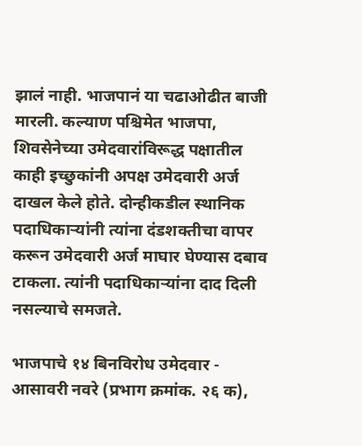झालं नाही. भाजपानं या चढाओढीत बाजी मारली. कल्याण पश्चिमेत भाजपा, शिवसेनेच्या उमेदवारांविरूद्ध पक्षातील काही इच्छुकांनी अपक्ष उमेदवारी अर्ज दाखल केले होते. दोन्हीकडील स्थानिक पदाधिकाऱ्यांनी त्यांना दंडशक्तीचा वापर करून उमेदवारी अर्ज माघार घेण्यास दबाव टाकला. त्यांनी पदाधिकाऱ्यांना दाद दिली नसल्याचे समजते.

भाजपाचे १४ बिनविरोध उमेदवार - आसावरी नवरे (प्रभाग क्रमांक. २६ क),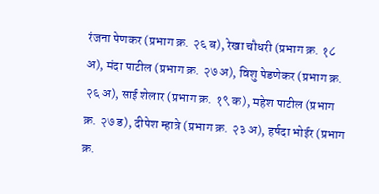रंजना पेणकर (प्रभाग क्र. २६ ब), रेखा चौधरी (प्रभाग क्र. १८ अ), मंदा पाटील (प्रभाग क्र. २७ अ), विशु पेडणेकर (प्रभाग क्र. २६ अ), साई शेलार (प्रभाग क्र. १९ क), महेश पाटील (प्रभाग क्र. २७ ड), दीपेश म्हात्रे (प्रभाग क्र. २३ अ), हर्षदा भोईर (प्रभाग क्र.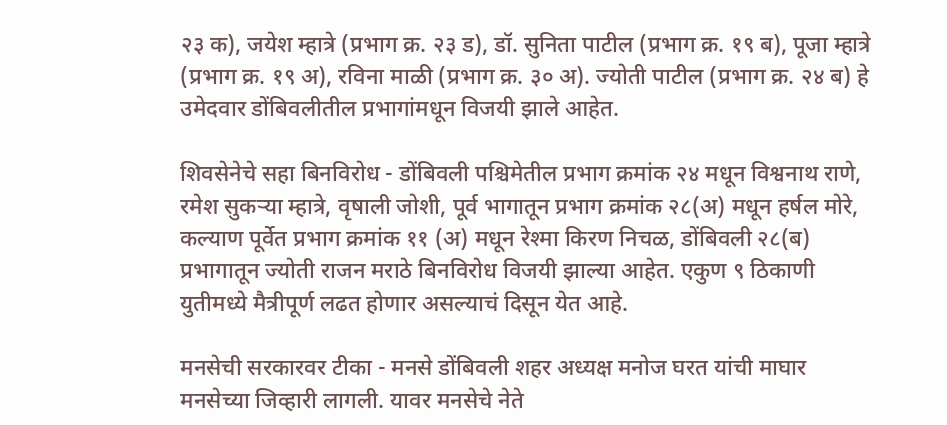२३ क), जयेश म्हात्रे (प्रभाग क्र. २३ ड), डॉ. सुनिता पाटील (प्रभाग क्र. १९ ब), पूजा म्हात्रे (प्रभाग क्र. १९ अ), रविना माळी (प्रभाग क्र. ३० अ). ज्योती पाटील (प्रभाग क्र. २४ ब) हे उमेदवार डोंबिवलीतील प्रभागांमधून विजयी झाले आहेत.

शिवसेनेचे सहा बिनविरोध - डोंबिवली पश्चिमेतील प्रभाग क्रमांक २४ मधून विश्वनाथ राणे, रमेश सुकऱ्या म्हात्रे, वृषाली जोशी, पूर्व भागातून प्रभाग क्रमांक २८(अ) मधून हर्षल मोरे, कल्याण पूर्वेत प्रभाग क्रमांक ११ (अ) मधून रेश्मा किरण निचळ, डोंबिवली २८(ब) प्रभागातून ज्योती राजन मराठे बिनविरोध विजयी झाल्या आहेत. एकुण ९ ठिकाणी युतीमध्ये मैत्रीपूर्ण लढत होणार असल्याचं दिसून येत आहे.

मनसेची सरकारवर टीका - मनसे डोंबिवली शहर अध्यक्ष मनोज घरत यांची माघार मनसेच्या जिव्हारी लागली. यावर मनसेचे नेते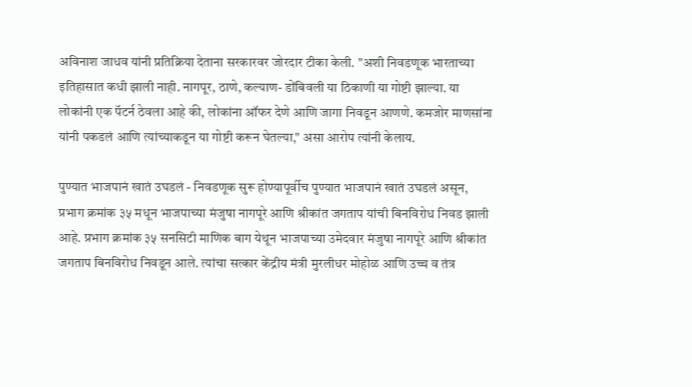अविनाश जाधव यांनी प्रतिक्रिया देताना सरकारवर जोरदार टीका केली. "अशी निवडणूक भारताच्या इतिहासात कधी झाली नाही. नागपूर, ठाणे, कल्याण- डोंबिवली या ठिकाणी या गोष्टी झाल्या. या लोकांनी एक पॅटर्न ठेवला आहे की, लोकांना ऑफर देणे आणि जागा निवडून आणणे. कमजोर माणसांना यांनी पकडलं आणि त्यांच्याकडून या गोष्टी करून घेतल्या," असा आरोप त्यांनी केलाय.

पुण्यात भाजपानं खातं उघडलं - निवडणूक सुरू होण्यापूर्वीच पुण्यात भाजपानं खातं उघडलं असून, प्रभाग क्रमांक ३५ मधून भाजपाच्या मंजुषा नागपूरे आणि श्रीकांत जगताप यांची बिनविरोध निवड झाली आहे. प्रभाग क्रमांक ३५ सनसिटी माणिक बाग येथून भाजपाच्या उमेदवार मंजुषा नागपूरे आणि श्रीकांत जगताप बिनविरोध निवडून आले. त्यांचा सत्कार केंद्रीय मंत्री मुरलीधर मोहोळ आणि उच्च व तंत्र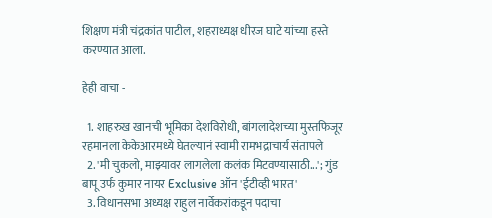शिक्षण मंत्री चंद्रकांत पाटील, शहराध्यक्ष धीरज घाटे यांच्या हस्ते करण्यात आला.

हेही वाचा -

  1. शाहरुख खानची भूमिका देशविरोधी, बांगलादेशच्या मुस्तफिजूर रहमानला केकेआरमध्ये घेतल्यानं स्वामी रामभद्राचार्य संतापले
  2. 'मी चुकलो, माझ्यावर लागलेला कलंक मिटवण्यासाठी...'; गुंड बापू उर्फ कुमार नायर Exclusive ऑन 'ईटीव्ही भारत'
  3. विधानसभा अध्यक्ष राहुल नार्वेकरांकडून पदाचा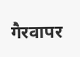गैरवापर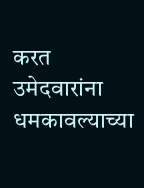करत उमेदवारांना धमकावल्याच्या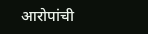आरोपांची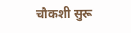चौकशी सुरू